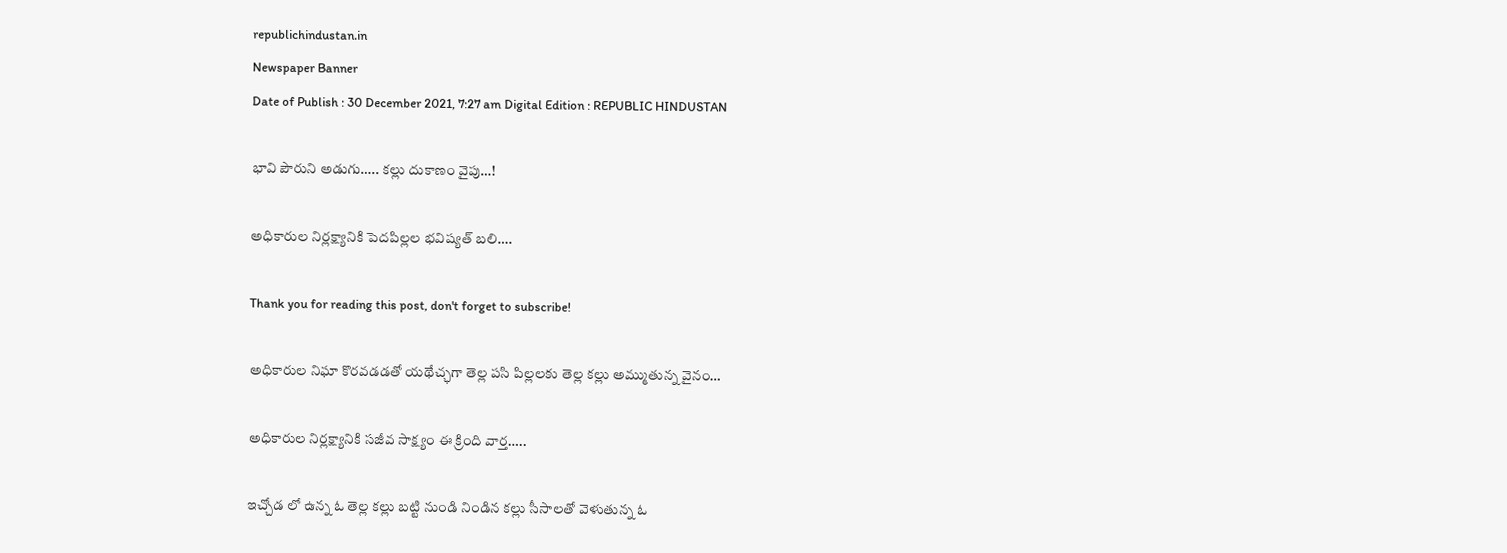republichindustan.in
Newspaper Banner
Date of Publish : 30 December 2021, 7:27 am Digital Edition : REPUBLIC HINDUSTAN

భావి పౌరుని అడుగు….. కల్లు దుకాణం వైపు…!

అధికారుల నిర్లక్ష్యానికి పెదపిల్లల భవిష్యత్ బలి….

Thank you for reading this post, don't forget to subscribe!

అధికారుల నిఘా కొరవడడతో యథేచ్ఛగా తెల్ల పసి పిల్లలకు తెల్ల కల్లు అమ్ముతున్న వైనం…

అధికారుల నిర్లక్ష్యానికి సజీవ సాక్ష్యం ఈ క్రింది వార్త…..

ఇచ్చోడ లో ఉన్న ఓ తెల్ల కల్లు బట్టి నుండి నిండిన కల్లు సీసాలతో వెళుతున్న ఓ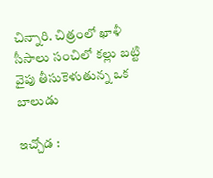చిన్నారి. చిత్రంలో ఖాళీ సీసాలు సంచిలో కల్లు బట్టి వైపు తీసుకెళుతున్న ఒక బాలుడు

ఇచ్చోడ :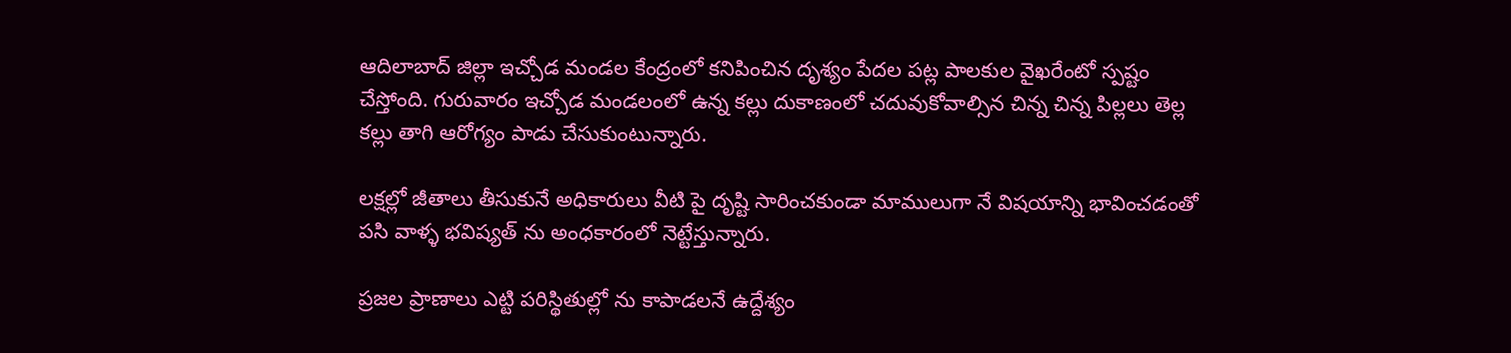ఆదిలాబాద్ జిల్లా ఇచ్చోడ మండల కేంద్రంలో కనిపించిన దృశ్యం పేదల పట్ల పాలకుల వైఖరేంటో స్పష్టం చేస్తోంది. గురువారం ఇచ్చోడ మండలంలో ఉన్న కల్లు దుకాణంలో చదువుకోవాల్సిన చిన్న చిన్న పిల్లలు తెల్ల కల్లు తాగి ఆరోగ్యం పాడు చేసుకుంటున్నారు.

లక్షల్లో జీతాలు తీసుకునే అధికారులు వీటి పై దృష్టి సారించకుండా మాములుగా నే విషయాన్ని భావించడంతో పసి వాళ్ళ భవిష్యత్ ను అంధకారంలో నెట్టేస్తున్నారు.

ప్రజల ప్రాణాలు ఎట్టి పరిస్థితుల్లో ను కాపాడలనే ఉద్దేశ్యం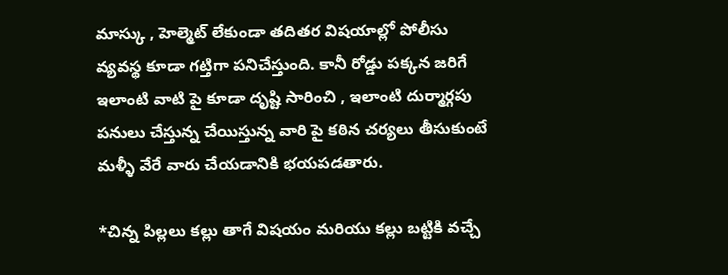మాస్కు , హెల్మెట్ లేకుండా తదితర విషయాల్లో పోలీసు వ్యవస్థ కూడా గట్తిగా పనిచేస్తుంది. కానీ రోడ్డు పక్కన జరిగే ఇలాంటి వాటి పై కూడా దృష్టి సారించి , ఇలాంటి దుర్మార్గపు పనులు చేస్తున్న చేయిస్తున్న వారి పై కఠిన చర్యలు తీసుకుంటే మళ్ళీ వేరే వారు చేయడానికి భయపడతారు.

*చిన్న పిల్లలు కల్లు తాగే విషయం మరియు కల్లు బట్టికి వచ్చే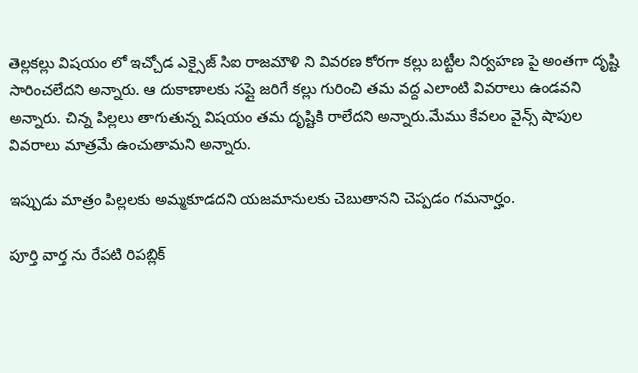తెల్లకల్లు విషయం లో ఇచ్చోడ ఎక్సైజ్ సిఐ రాజమౌళి ని వివరణ కోరగా కల్లు బట్టీల నిర్వహణ పై అంతగా దృష్టి సారించలేదని అన్నారు. ఆ దుకాణాలకు సప్లై జరిగే కల్లు గురించి తమ వద్ద ఎలాంటి వివరాలు ఉండవని అన్నారు. చిన్న పిల్లలు తాగుతున్న విషయం తమ దృష్టికి రాలేదని అన్నారు.మేము కేవలం వైన్స్ షాపుల వివరాలు మాత్రమే ఉంచుతామని అన్నారు.

ఇప్పుడు మాత్రం పిల్లలకు అమ్మకూడదని యజమానులకు చెబుతానని చెప్పడం గమనార్హం.

పూర్తి వార్త ను రేపటి రిపబ్లిక్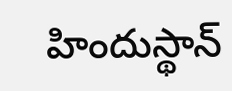హిందుస్థాన్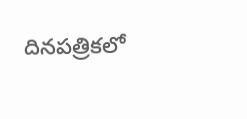దినపత్రికలో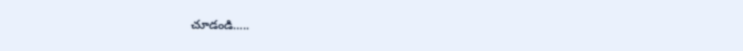చూడండి…..